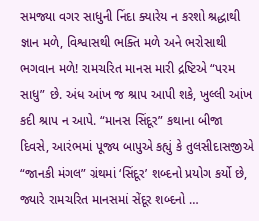સમજ્યા વગર સાધુની નિંદા ક્યારેય ન કરશો શ્રદ્ધાથી જ્ઞાન મળે, વિશ્વાસથી ભક્તિ મળે અને ભરોસાથી ભગવાન મળે! રામચરિત માનસ મારી દ્રષ્ટિએ “પરમ સાધુ” છે. અંધ આંખ જ શ્રાપ આપી શકે, ખુલ્લી આંખ કદી શ્રાપ ન આપે. “માનસ સિંદૂર” કથાના બીજા દિવસે, આરંભમાં પૂજ્ય બાપુએ કહ્યું કે તુલસીદાસજીએ “જાનકી મંગલ” ગ્રંથમાં ‘સિંદૂર’ શબ્દનો પ્રયોગ કર્યો છે, જ્યારે રામચરિત માનસમાં સેંદૂર શબ્દનો …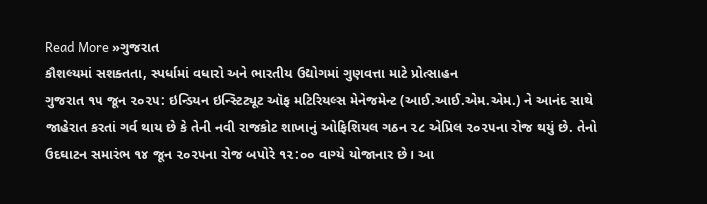Read More »ગુજરાત
કૌશલ્યમાં સશક્તતા, સ્પર્ધામાં વધારો અને ભારતીય ઉદ્યોગમાં ગુણવત્તા માટે પ્રોત્સાહન
ગુજરાત ૧૫ જૂન ૨૦૨૫: ઇન્ડિયન ઇન્સ્ટિટ્યૂટ ઑફ મટિરિયલ્સ મેનેજમેન્ટ (આઈ.આઈ.એમ.એમ.) ને આનંદ સાથે જાહેરાત કરતાં ગર્વ થાય છે કે તેની નવી રાજકોટ શાખાનું ઓફિશિયલ ગઠન ૨૮ એપ્રિલ ૨૦૨૫ના રોજ થયું છે. તેનો ઉદઘાટન સમારંભ ૧૪ જૂન ૨૦૨૫ના રોજ બપોરે ૧૨:૦૦ વાગ્યે યોજાનાર છે। આ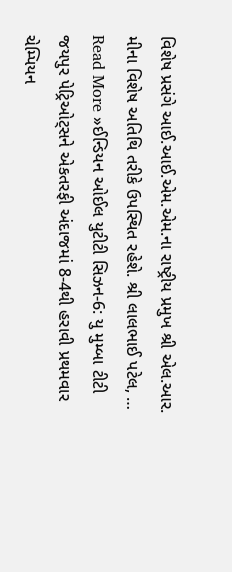વિશેષ પ્રસંગે આઈ.આઈ.એમ.એમ.ના રાષ્ટ્રીય પ્રમુખ શ્રી એલ.આર. મીના વિશેષ અતિથિ તરીકે ઉપસ્થિત રહેશે. શ્રી લાલભાઈ પટેલ, …
Read More »ઈન્ડિયન ઓઈલ યુટીટી સિઝન-6: યુ મુમ્બા ટીટી જયપુર પેટ્રિઓટ્સને એકતરફી અંદાજમાં 8-4થી હરાવી પ્રથમવાર ચેમ્પિયન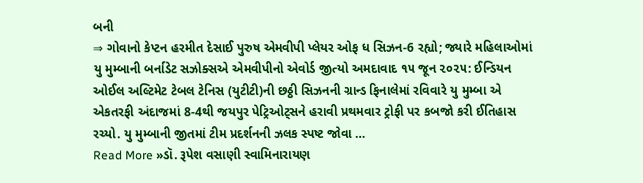બની
⇒ ગોવાનો કેપ્ટન હરમીત દેસાઈ પુરુષ એમવીપી પ્લેયર ઓફ ધ સિઝન-6 રહ્યો; જ્યારે મહિલાઓમાં યુ મુમ્બાની બર્નાડેટ સઝોક્સએ એમવીપીનો એવોર્ડ જીત્યો અમદાવાદ ૧૫ જૂન ૨૦૨૫: ઈન્ડિયન ઓઈલ અલ્ટિમેટ ટેબલ ટેનિસ (યુટીટી)ની છઠ્ઠી સિઝનની ગ્રાન્ડ ફિનાલેમાં રવિવારે યુ મુમ્બા એ એકતરફી અંદાજમાં 8-4થી જયપુર પેટ્રિઓટ્સને હરાવી પ્રથમવાર ટ્રોફી પર કબજો કરી ઈતિહાસ રચ્યો. યુ મુમ્બાની જીતમાં ટીમ પ્રદર્શનની ઝલક સ્પષ્ટ જોવા …
Read More »ડૉ. રૂપેશ વસાણી સ્વામિનારાયણ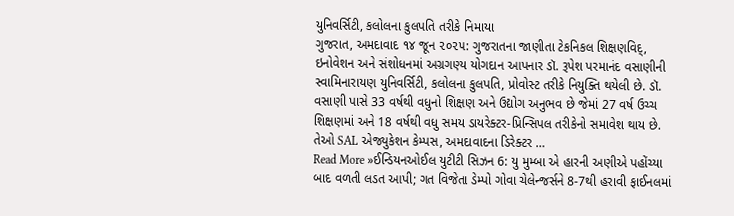યુનિવર્સિટી, કલોલના કુલપતિ તરીકે નિમાયા
ગુજરાત, અમદાવાદ ૧૪ જૂન ૨૦૨૫: ગુજરાતના જાણીતા ટેકનિકલ શિક્ષણવિદ્, ઇનોવેશન અને સંશોધનમાં અગ્રગણ્ય યોગદાન આપનાર ડૉ. રૂપેશ પરમાનંદ વસાણીની સ્વામિનારાયણ યુનિવર્સિટી, કલોલના કુલપતિ, પ્રોવોસ્ટ તરીકે નિયુક્તિ થયેલી છે. ડૉ. વસાણી પાસે 33 વર્ષથી વધુનો શિક્ષણ અને ઉદ્યોગ અનુભવ છે જેમાં 27 વર્ષ ઉચ્ચ શિક્ષણમાં અને 18 વર્ષથી વધુ સમય ડાયરેક્ટર-પ્રિન્સિપલ તરીકેનો સમાવેશ થાય છે. તેઓ SAL એજ્યુકેશન કેમ્પસ, અમદાવાદના ડિરેક્ટર …
Read More »ઈન્ડિયનઓઈલ યુટીટી સિઝન 6: યુ મુમ્બા એ હારની અણીએ પહોંચ્યા બાદ વળતી લડત આપી; ગત વિજેતા ડેમ્પો ગોવા ચેલેન્જર્સને 8-7થી હરાવી ફાઈનલમાં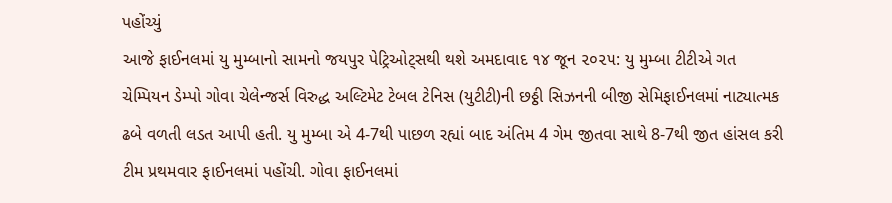પહોંચ્યું
આજે ફાઈનલમાં યુ મુમ્બાનો સામનો જયપુર પેટ્રિઓટ્સથી થશે અમદાવાદ ૧૪ જૂન ૨૦૨૫: યુ મુમ્બા ટીટીએ ગત ચેમ્પિયન ડેમ્પો ગોવા ચેલેન્જર્સ વિરુદ્ધ અલ્ટિમેટ ટેબલ ટેનિસ (યુટીટી)ની છઠ્ઠી સિઝનની બીજી સેમિફાઈનલમાં નાટ્યાત્મક ઢબે વળતી લડત આપી હતી. યુ મુમ્બા એ 4-7થી પાછળ રહ્યાં બાદ અંતિમ 4 ગેમ જીતવા સાથે 8-7થી જીત હાંસલ કરી ટીમ પ્રથમવાર ફાઈનલમાં પહોંચી. ગોવા ફાઈનલમાં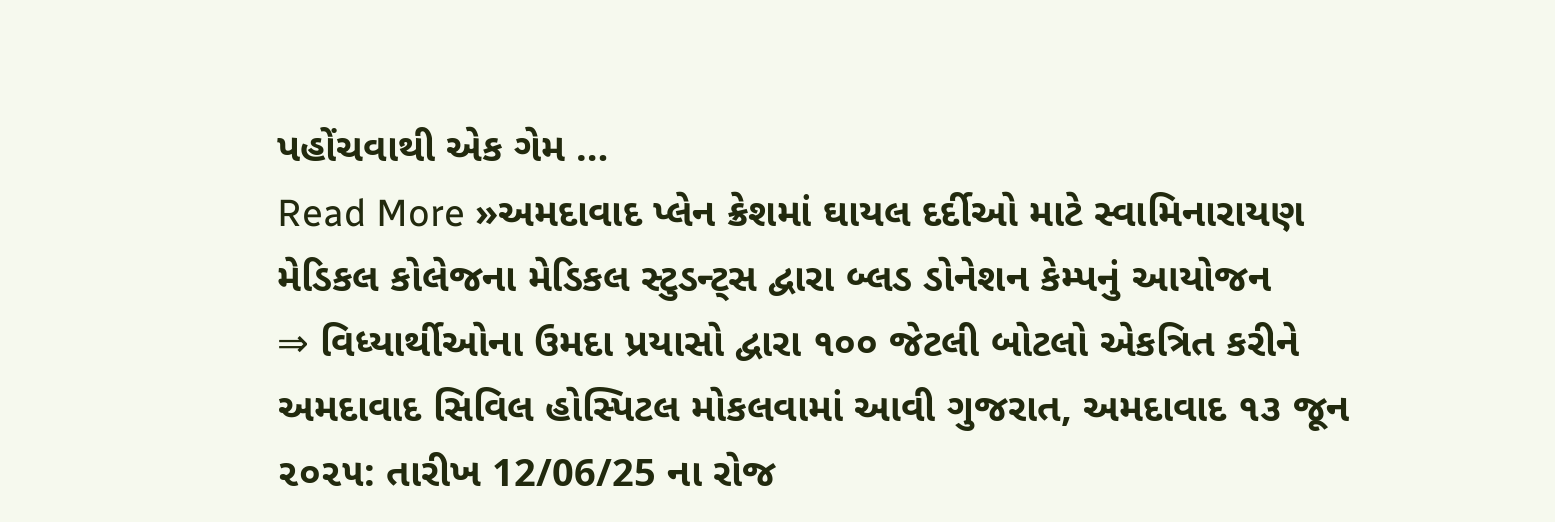પહોંચવાથી એક ગેમ …
Read More »અમદાવાદ પ્લેન ક્રેશમાં ઘાયલ દર્દીઓ માટે સ્વામિનારાયણ મેડિકલ કોલેજના મેડિકલ સ્ટુડન્ટ્સ દ્વારા બ્લડ ડોનેશન કેમ્પનું આયોજન
⇒ વિધ્યાર્થીઓના ઉમદા પ્રયાસો દ્વારા ૧૦૦ જેટલી બોટલો એકત્રિત કરીને અમદાવાદ સિવિલ હોસ્પિટલ મોકલવામાં આવી ગુજરાત, અમદાવાદ ૧૩ જૂન ૨૦૨૫: તારીખ 12/06/25 ના રોજ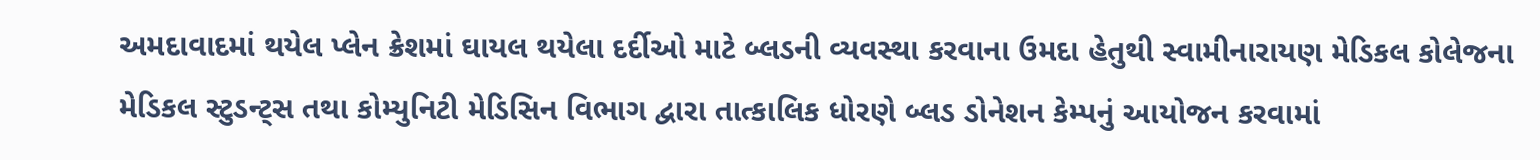અમદાવાદમાં થયેલ પ્લેન ક્રેશમાં ઘાયલ થયેલા દર્દીઓ માટે બ્લડની વ્યવસ્થા કરવાના ઉમદા હેતુથી સ્વામીનારાયણ મેડિકલ કોલેજના મેડિકલ સ્ટુડન્ટ્સ તથા કોમ્યુનિટી મેડિસિન વિભાગ દ્વારા તાત્કાલિક ધોરણે બ્લડ ડોનેશન કેમ્પનું આયોજન કરવામાં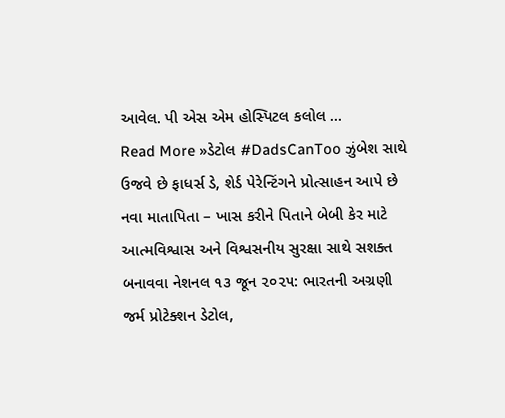આવેલ. પી એસ એમ હોસ્પિટલ કલોલ …
Read More »ડેટોલ #DadsCanToo ઝુંબેશ સાથે ઉજવે છે ફાધર્સ ડે, શેર્ડ પેરેન્ટિંગને પ્રોત્સાહન આપે છે
નવા માતાપિતા – ખાસ કરીને પિતાને બેબી કેર માટે આત્મવિશ્વાસ અને વિશ્વસનીય સુરક્ષા સાથે સશક્ત બનાવવા નેશનલ ૧૩ જૂન ૨૦૨૫: ભારતની અગ્રણી જર્મ પ્રોટેક્શન ડેટોલ,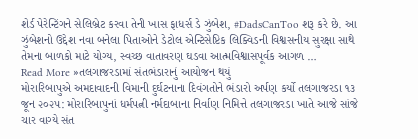શેર્ડ પેરેન્ટિંગને સેલિબ્રેટ કરવા તેની ખાસ ફાધર્સ ડે ઝુંબેશ, #DadsCanToo શરૂ કરે છે. આ ઝુંબેશનો ઉદ્દેશ નવા બનેલા પિતાઓને ડેટોલ એન્ટિસેપ્ટિક લિક્વિડની વિશ્વસનીય સુરક્ષા સાથે તેમના બાળકો માટે યોગ્ય, સ્વચ્છ વાતાવરણ ઘડવા આત્મવિશ્વાસપૂર્વક આગળ …
Read More »તલગાજરડામાં સંતભંડારાનું આયોજન થયું
મોરારિબાપુએ અમદાવાદની વિમાની દુર્ઘટનાના દિવંગતોને ભંડારો અર્પણ કર્યો તલગાજરડા ૧૩ જૂન ૨૦૨૫: મોરારિબાપુનાં ધર્મપત્ની નર્મદાબાના નિર્વાણ નિમિત્તે તલગાજરડા ખાતે આજે સાંજે ચાર વાગ્યે સંત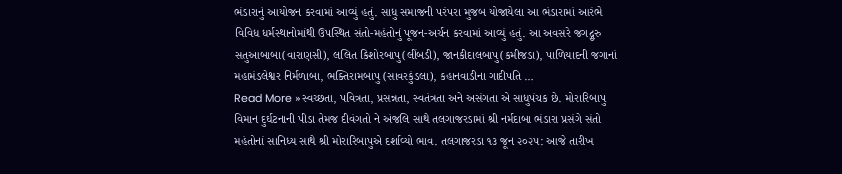ભંડારાનું આયોજન કરવામાં આવ્યું હતું. સાધુ સમાજની પરંપરા મુજબ યોજાયેલા આ ભંડારામાં આરંભે વિવિધ ધર્મસ્થાનોમાંથી ઉપસ્થિત સંતો-મહંતોનું પૂજન-અર્ચન કરવામાં આવ્યું હતું. આ અવસરે જગદ્ગુરુ સતુઆબાબા(વારાણસી), લલિત કિશોરબાપુ(લીંબડી), જાનકીદાલબાપુ(કમીજડા), પાળિયાદની જગાનાં મહામંડલેશ્વર નિર્મળાબા, ભક્તિરામબાપુ (સાવરકુંડલા), કહાનવાડીના ગાદીપતિ …
Read More »સ્વચ્છતા, પવિત્રતા, પ્રસન્નતા, સ્વતંત્રતા અને અસંગતા એ સાધુપંચક છે. મોરારિબાપુ
વિમાન દુર્ઘટનાની પીડા તેમજ દીવંગતો ને અંજલિ સાથે તલગાજરડામાં શ્રી નર્મદાબા ભંડારા પ્રસંગે સંતો મહંતોનાં સાનિધ્ય સાથે શ્રી મોરારિબાપુએ દર્શાવ્યો ભાવ. તલગાજરડા ૧૩ જૂન ૨૦૨૫: આજે તારીખ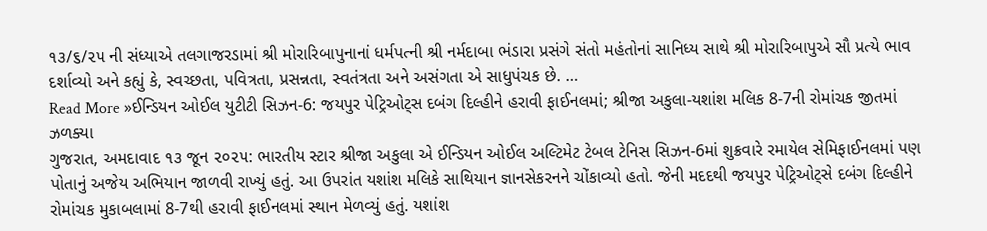૧૩/૬/૨૫ ની સંધ્યાએ તલગાજરડામાં શ્રી મોરારિબાપુનાનાં ધર્મપત્ની શ્રી નર્મદાબા ભંડારા પ્રસંગે સંતો મહંતોનાં સાનિધ્ય સાથે શ્રી મોરારિબાપુએ સૌ પ્રત્યે ભાવ દર્શાવ્યો અને કહ્યું કે, સ્વચ્છતા, પવિત્રતા, પ્રસન્નતા, સ્વતંત્રતા અને અસંગતા એ સાધુપંચક છે. …
Read More »ઈન્ડિયન ઓઈલ યુટીટી સિઝન-6: જયપુર પેટ્રિઓટ્સ દબંગ દિલ્હીને હરાવી ફાઈનલમાં; શ્રીજા અકુલા-યશાંશ મલિક 8-7ની રોમાંચક જીતમાં ઝળક્યા
ગુજરાત, અમદાવાદ ૧૩ જૂન ૨૦૨૫: ભારતીય સ્ટાર શ્રીજા અકુલા એ ઈન્ડિયન ઓઈલ અલ્ટિમેટ ટેબલ ટેનિસ સિઝન-6માં શુક્રવારે રમાયેલ સેમિફાઈનલમાં પણ પોતાનું અજેય અભિયાન જાળવી રાખ્યું હતું. આ ઉપરાંત યશાંશ મલિકે સાથિયાન જ્ઞાનસેકરનને ચોંકાવ્યો હતો. જેની મદદથી જયપુર પેટ્રિઓટ્સે દબંગ દિલ્હીને રોમાંચક મુકાબલામાં 8-7થી હરાવી ફાઈનલમાં સ્થાન મેળવ્યું હતું. યશાંશ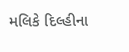મલિકે દિલ્હીના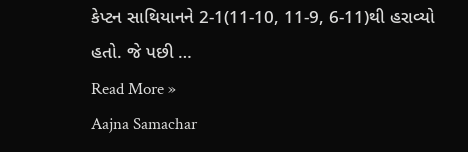કેપ્ટન સાથિયાનને 2-1(11-10, 11-9, 6-11)થી હરાવ્યો હતો. જે પછી …
Read More »
Aajna Samachar